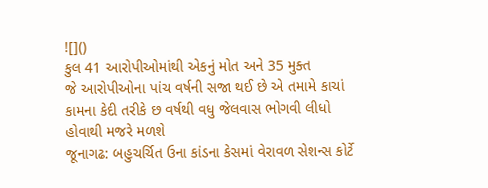![]()
કુલ 41 આરોપીઓમાંથી એકનું મોત અને 35 મુક્ત
જે આરોપીઓના પાંચ વર્ષની સજા થઈ છે એ તમામે કાચાં કામના કેદી તરીકે છ વર્ષથી વધુ જેલવાસ ભોગવી લીધો હોવાથી મજરે મળશે
જૂનાગઢ: બહુચર્ચિત ઉના કાંડના કેસમાં વેરાવળ સેશન્સ કોર્ટે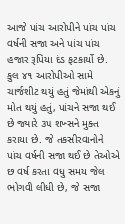આજે પાંચ આરોપીને પાંચ પાંચ વર્ષની સજા અને પાંચ પાંચ હજાર રૂપિયા દંડ ફટકાર્યો છે. કુલ ૪૧ આરોપીઓ સામે ચાર્જશીટ થયું હતું જેમાંથી એકનું મોત થયું હતું, પાંચને સજા થઈ છે જ્યારે ૩૫ શખ્સને મુક્ત કરાયા છે. જે તકસીરવાનોને પાંચ વર્ષની સજા થઈ છે તેઓએ છ વર્ષ કરતા વધુ સમય જેલ ભોગવી લીધી છે, જે સજા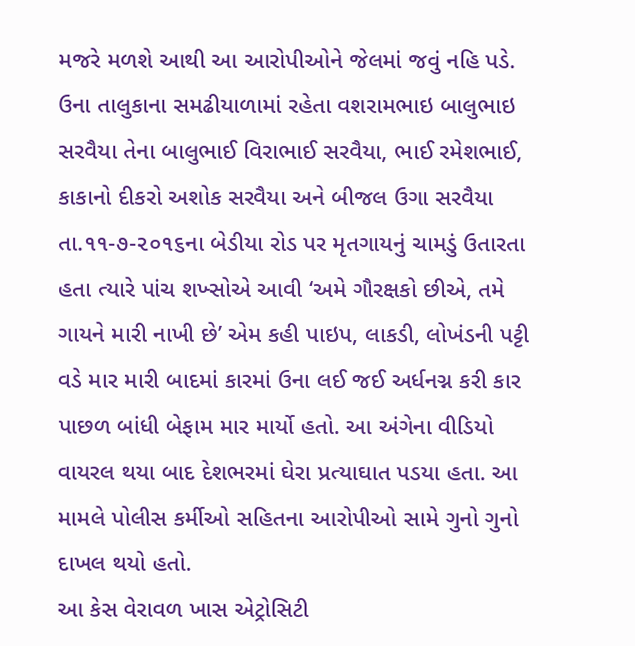મજરે મળશે આથી આ આરોપીઓને જેલમાં જવું નહિ પડે.
ઉના તાલુકાના સમઢીયાળામાં રહેતા વશરામભાઇ બાલુભાઇ સરવૈયા તેના બાલુભાઈ વિરાભાઈ સરવૈયા, ભાઈ રમેશભાઈ, કાકાનો દીકરો અશોક સરવૈયા અને બીજલ ઉગા સરવૈયા તા.૧૧-૭-૨૦૧૬ના બેડીયા રોડ પર મૃતગાયનું ચામડું ઉતારતા હતા ત્યારે પાંચ શખ્સોએ આવી ‘અમે ગૌરક્ષકો છીએ, તમે ગાયને મારી નાખી છે’ એમ કહી પાઇપ, લાકડી, લોખંડની પટ્ટી વડે માર મારી બાદમાં કારમાં ઉના લઈ જઈ અર્ધનગ્ન કરી કાર પાછળ બાંધી બેફામ માર માર્યો હતો. આ અંગેના વીડિયો વાયરલ થયા બાદ દેશભરમાં ઘેરા પ્રત્યાઘાત પડયા હતા. આ મામલે પોલીસ કર્મીઓ સહિતના આરોપીઓ સામે ગુનો ગુનો દાખલ થયો હતો.
આ કેસ વેરાવળ ખાસ એટ્રોસિટી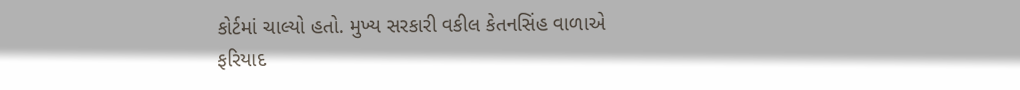કોર્ટમાં ચાલ્યો હતો. મુખ્ય સરકારી વકીલ કેતનસિંહ વાળાએ ફરિયાદ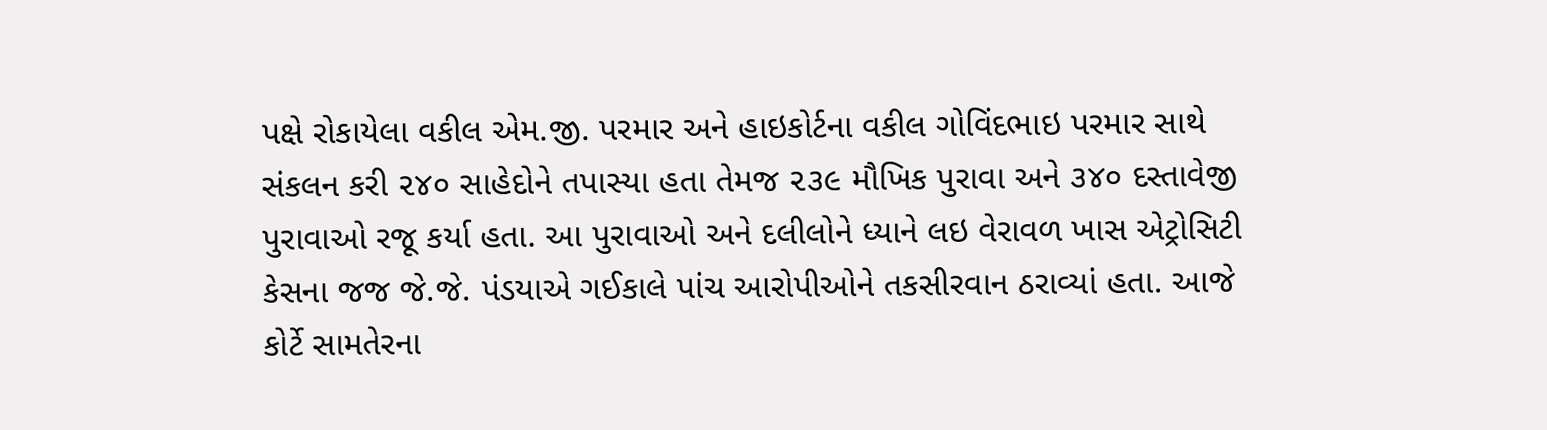પક્ષે રોકાયેલા વકીલ એમ.જી. પરમાર અને હાઇકોર્ટના વકીલ ગોવિંદભાઇ પરમાર સાથે સંકલન કરી ૨૪૦ સાહેદોને તપાસ્યા હતા તેમજ ૨૩૯ મૌખિક પુરાવા અને ૩૪૦ દસ્તાવેજી પુરાવાઓ રજૂ કર્યા હતા. આ પુરાવાઓ અને દલીલોને ધ્યાને લઇ વેરાવળ ખાસ એટ્રોસિટી કેસના જજ જે.જે. પંડયાએ ગઈકાલે પાંચ આરોપીઓને તકસીરવાન ઠરાવ્યાં હતા. આજે કોર્ટે સામતેરના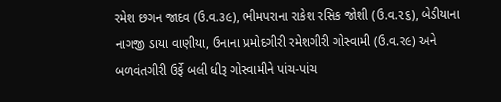રમેશ છગન જાદવ (ઉ.વ.૩૯), ભીમપરાના રાકેશ રસિક જોશી (ઉ.વ.૨૬), બેડીયાના નાગજી ડાયા વાણીયા, ઉનાના પ્રમોદગીરી રમેશગીરી ગોસ્વામી (ઉ.વ.ર૯) અને બળવંતગીરી ઉર્ફે બલી ધીરૂ ગોસ્વામીને પાંચ-પાંચ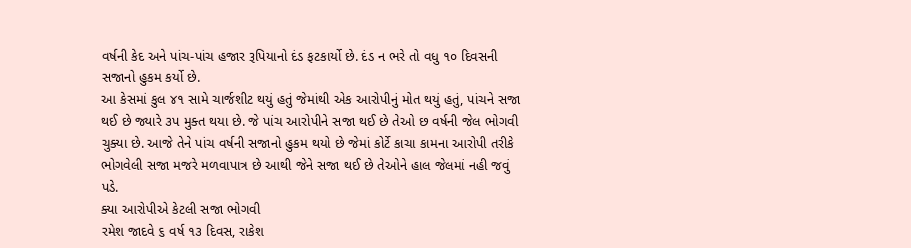વર્ષની કેદ અને પાંચ-પાંચ હજાર રૂપિયાનો દંડ ફટકાર્યો છે. દંડ ન ભરે તો વધુ ૧૦ દિવસની સજાનો હુકમ કર્યો છે.
આ કેસમાં કુલ ૪૧ સામે ચાર્જશીટ થયું હતું જેમાંથી એક આરોપીનું મોત થયું હતું, પાંચને સજા થઈ છે જ્યારે ૩પ મુક્ત થયા છે. જે પાંચ આરોપીને સજા થઈ છે તેઓ છ વર્ષની જેલ ભોગવી ચુક્યા છે. આજે તેને પાંચ વર્ષની સજાનો હુકમ થયો છે જેમાં કોર્ટે કાચા કામના આરોપી તરીકે ભોગવેલી સજા મજરે મળવાપાત્ર છે આથી જેને સજા થઈ છે તેઓને હાલ જેલમાં નહી જવું પડે.
ક્યા આરોપીએ કેટલી સજા ભોગવી
રમેશ જાદવે ૬ વર્ષ ૧૩ દિવસ, રાકેશ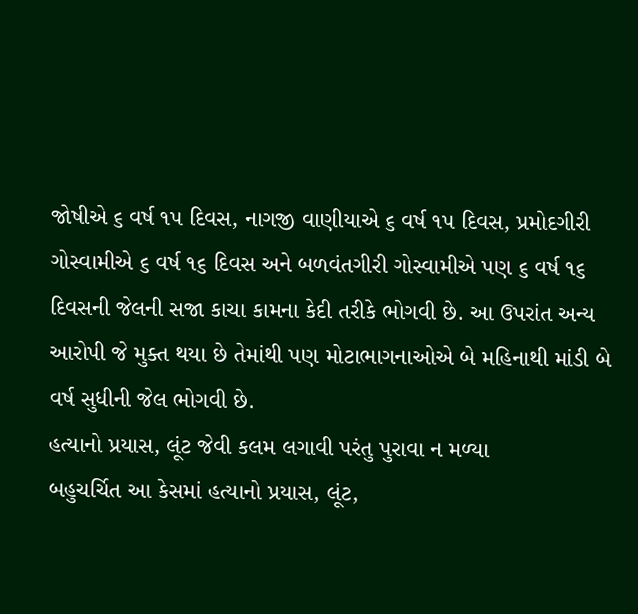જોષીએ ૬ વર્ષ ૧પ દિવસ, નાગજી વાણીયાએ ૬ વર્ષ ૧પ દિવસ, પ્રમોદગીરી ગોસ્વામીએ ૬ વર્ષ ૧૬ દિવસ અને બળવંતગીરી ગોસ્વામીએ પણ ૬ વર્ષ ૧૬ દિવસની જેલની સજા કાચા કામના કેદી તરીકે ભોગવી છે. આ ઉપરાંત અન્ય આરોપી જે મુક્ત થયા છે તેમાંથી પણ મોટાભાગનાઓએ બે મહિનાથી માંડી બે વર્ષ સુધીની જેલ ભોગવી છે.
હત્યાનો પ્રયાસ, લૂંટ જેવી કલમ લગાવી પરંતુ પુરાવા ન મળ્યા
બહુચર્ચિત આ કેસમાં હત્યાનો પ્રયાસ, લૂંટ,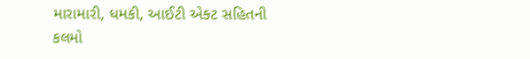મારામારી, ધમકી, આઈટી એક્ટ સહિતની કલમો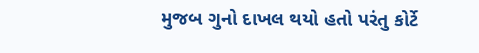મુજબ ગુનો દાખલ થયો હતો પરંતુ કોર્ટે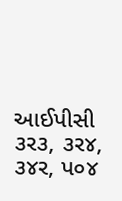આઈપીસી ૩ર૩, ૩ર૪, ૩૪ર, પ૦૪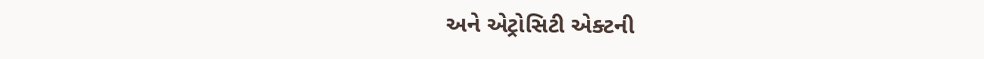અને એટ્રોસિટી એક્ટની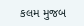કલમ મુજબ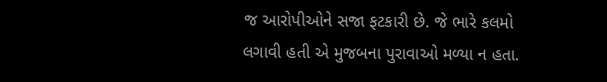જ આરોપીઓને સજા ફટકારી છે. જે ભારે કલમો લગાવી હતી એ મુજબના પુરાવાઓ મળ્યા ન હતા.